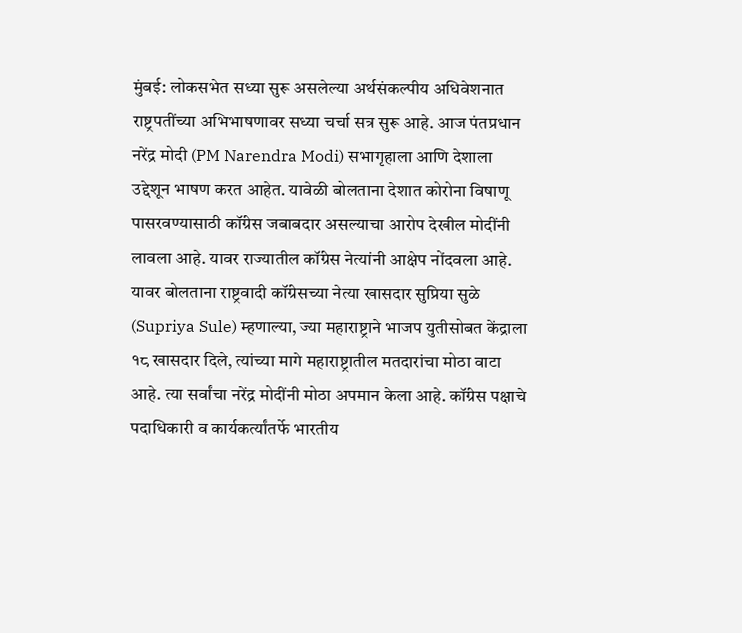मुंबई: लोकसभेत सध्या सुरू असलेल्या अर्थसंकल्पीय अधिवेशनात राष्ट्रपतींच्या अभिभाषणावर सध्या चर्चा सत्र सुरू आहे. आज पंतप्रधान नरेंद्र मोदी (PM Narendra Modi) सभागृहाला आणि देशाला उद्देशून भाषण करत आहेत. यावेळी बोलताना देशात कोरोना विषाणू पासरवण्यासाठी कॉंग्रेस जबाबदार असल्याचा आरोप देखील मोदींनी लावला आहे. यावर राज्यातील कॉंग्रेस नेत्यांनी आक्षेप नोंदवला आहे.
यावर बोलताना राष्ट्रवादी कॉंग्रेसच्या नेत्या खासदार सुप्रिया सुळे (Supriya Sule) म्हणाल्या, ज्या महाराष्ट्राने भाजप युतीसोबत केंद्राला १८ खासदार दिले, त्यांच्या मागे महाराष्ट्रातील मतदारांचा मोठा वाटा आहे. त्या सर्वांचा नरेंद्र मोदींनी मोठा अपमान केला आहे. कॉंग्रेस पक्षाचे पदाधिकारी व कार्यकर्त्यांतर्फे भारतीय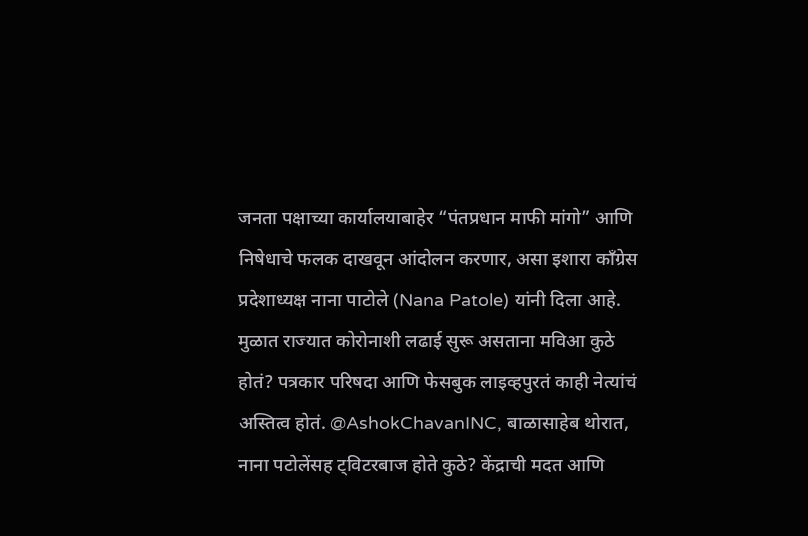जनता पक्षाच्या कार्यालयाबाहेर “पंतप्रधान माफी मांगो” आणि निषेधाचे फलक दाखवून आंदोलन करणार, असा इशारा कॉंग्रेस प्रदेशाध्यक्ष नाना पाटोले (Nana Patole) यांनी दिला आहे.
मुळात राज्यात कोरोनाशी लढाई सुरू असताना मविआ कुठे होतं? पत्रकार परिषदा आणि फेसबुक लाइव्हपुरतं काही नेत्यांचं अस्तित्व होतं. @AshokChavanINC, बाळासाहेब थोरात, नाना पटोलेंसह ट्विटरबाज होते कुठे? केंद्राची मदत आणि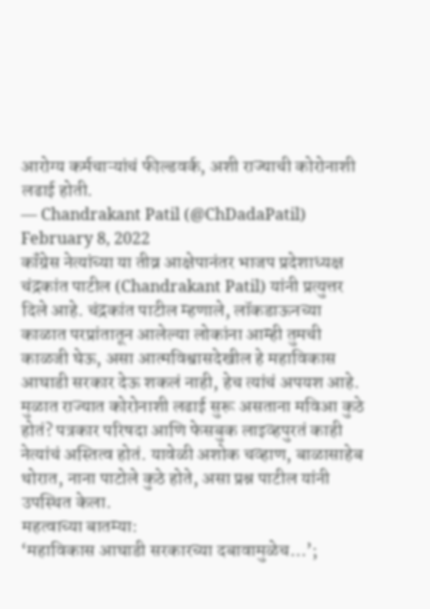आरोग्य कर्मचाऱ्यांचं फील्डवर्क, अशी राज्याची कोरोनाशी लढाई होती.
— Chandrakant Patil (@ChDadaPatil) February 8, 2022
कॉंग्रेस नेत्यांच्या या तीव्र आक्षेपानंतर भाजप प्रदेशाध्यक्ष चंद्रकांत पाटील (Chandrakant Patil) यांनी प्रत्युत्तर दिले आहे. चंद्रकांत पाटील म्हणाले, लॉकडाऊनच्या काळात परप्रांतातून आलेल्या लोकांना आम्ही तुमची काळजी घेऊ, असा आत्मविश्वासदेखील हे महाविकास आघाडी सरकार देऊ शकलं नाही, हेच त्यांचं अपयश आहे. मुळात राज्यात कोरोनाशी लढाई सुरू असताना मविआ कुठे होतं? पत्रकार परिषदा आणि फेसबुक लाइव्हपुरतं काही नेत्यांचं अस्तित्व होतं. यावेळी अशोक चव्हाण, बाळासाहेब थोरात, नाना पाटोले कुठे होते, असा प्रश्न पाटील यांनी उपस्थित केला.
महत्वाच्या बातम्या:
‘महाविकास आघाडी सरकारच्या दबावामुळेच…’;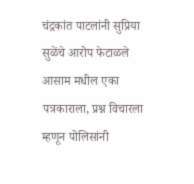चंद्रकांत पाटलांनी सुप्रिया सुळेंचे आरोप फेटाळले
आसाम मधील एका पत्रकाराला, प्रश्न विचारला म्हणून पोलिसांनी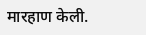मारहाण केली.